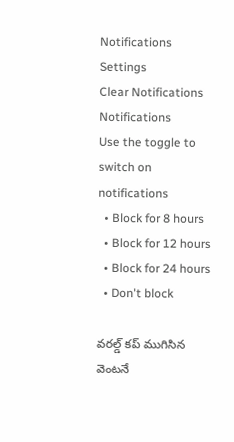Notifications
Settings
Clear Notifications
Notifications
Use the toggle to switch on notifications
  • Block for 8 hours
  • Block for 12 hours
  • Block for 24 hours
  • Don't block

వరల్డ్ కప్ ముగిసిన వెంటనే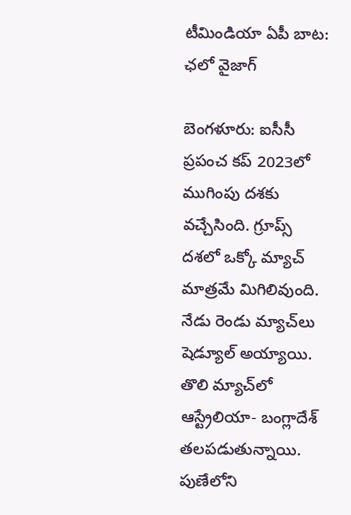టీమిండియా ఏపీ బాట: ఛలో వైజాగ్

బెంగళూరు: ఐసీసీ ప్రపంచ కప్‌ 2023లో ముగింపు దశకు వచ్చేసింది. గ్రూప్స్ దశలో ఒక్కో మ్యాచ్ మాత్రమే మిగిలివుంది. నేడు రెండు మ్యాచ్‌లు షెడ్యూల్ అయ్యాయి. తొలి మ్యాచ్‌లో ఆస్ట్రేలియా- బంగ్లాదేశ్ తలపడుతున్నాయి. పుణేలోని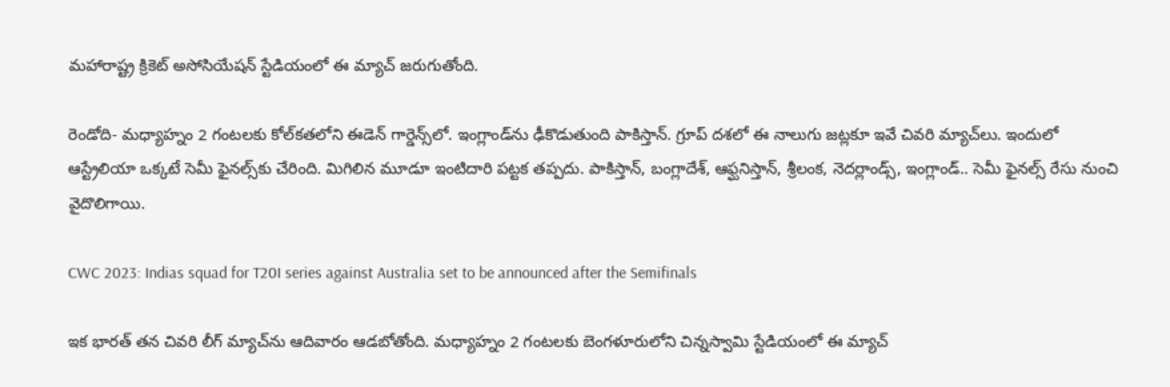మహారాష్ట్ర క్రికెట్ అసోసియేషన్ స్టేడియంలో ఈ మ్యాచ్ జరుగుతోంది.

రెండోది- మధ్యాహ్నం 2 గంటలకు కోల్‌కతలోని ఈడెన్ గార్డెన్స్‌లో. ఇంగ్లాండ్‌ను ఢీకొడుతుంది పాకిస్తాన్. గ్రూప్ దశలో ఈ నాలుగు జట్లకూ ఇవే చివరి మ్యాచ్‌లు. ఇందులో ఆస్ట్రేలియా ఒక్కటే సెమీ ఫైనల్స్‌కు చేరింది. మిగిలిన మూడూ ఇంటిదారి పట్టక తప్పదు. పాకిస్తాన్, బంగ్లాదేశ్, ఆఫ్ఘనిస్తాన్, శ్రీలంక, నెదర్లాండ్స్, ఇంగ్లాండ్.. సెమీ ఫైనల్స్ రేసు నుంచి వైదొలిగాయి.

CWC 2023: Indias squad for T20I series against Australia set to be announced after the Semifinals

ఇక భారత్ తన చివరి లీగ్ మ్యాచ్‌ను ఆదివారం ఆడబోతోంది. మధ్యాహ్నం 2 గంటలకు బెంగళూరులోని చిన్నస్వామి స్టేడియంలో ఈ మ్యాచ్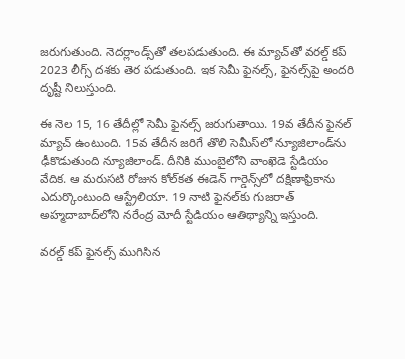జరుగుతుంది. నెదర్లాండ్స్‌తో తలపడుతుంది. ఈ మ్యాచ్‌తో వరల్డ్ కప్ 2023 లీగ్స్ దశకు తెర పడుతుంది. ఇక సెమీ ఫైనల్స్, ఫైనల్స్‌పై అందరి దృష్టీ నిలుస్తుంది.

ఈ నెల 15, 16 తేదీల్లో సెమీ ఫైనల్స్ జరుగుతాయి. 19వ తేదీన ఫైనల్ మ్యాచ్ ఉంటుంది. 15వ తేదీన జరిగే తొలి సెమీస్‌లో న్యూజిలాండ్‌ను ఢీకొడుతుంది న్యూజిలాండ్. దీనికి ముంబైలోని వాంఖెడె స్టేడియం వేదిక. ఆ మరుసటి రోజున కోల్‌కత ఈడెన్ గార్డెన్స్‌లో దక్షిణాఫ్రికాను ఎదుర్కొంటుంది ఆస్ట్రేలియా. 19 నాటి ఫైనల్‌కు గుజరాత్ అహ్మదాబాద్‌లోని నరేంద్ర మోదీ స్టేడియం ఆతిథ్యాన్ని ఇస్తుంది.

వరల్డ్ కప్ ఫైనల్స్ ముగిసిన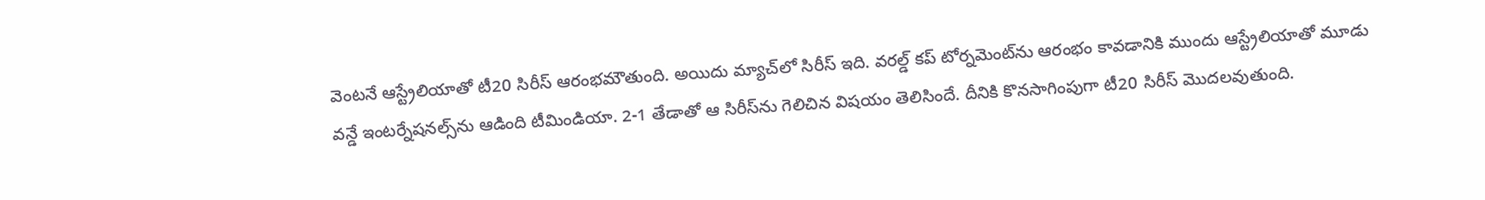వెంటనే ఆస్ట్రేలియాతో టీ20 సిరీస్ ఆరంభమౌతుంది. అయిదు మ్యాచ్‌లో సిరీస్ ఇది. వరల్డ్ కప్ టోర్నమెంట్‌ను ఆరంభం కావడానికి ముందు ఆస్ట్రేలియాతో మూడు వన్డే ఇంటర్నేషనల్స్‌ను ఆడింది టీమిండియా. 2-1 తేడాతో ఆ సిరీస్‌ను గెలిచిన విషయం తెలిసిందే. దీనికి కొనసాగింపుగా టీ20 సిరీస్ మొదలవుతుంది.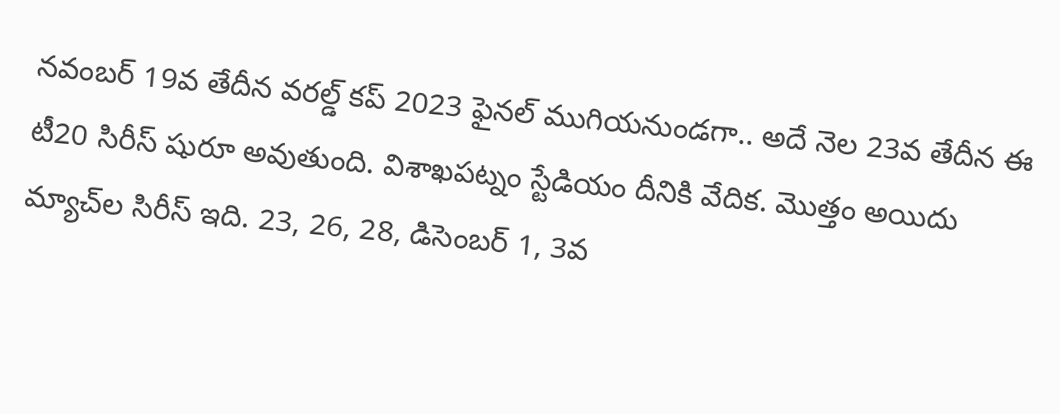నవంబర్ 19వ తేదీన వరల్డ్ కప్ 2023 ఫైనల్ ముగియనుండగా.. అదే నెల 23వ తేదీన ఈ టీ20 సిరీస్ షురూ అవుతుంది. విశాఖపట్నం స్టేడియం దీనికి వేదిక. మొత్తం అయిదు మ్యాచ్‌ల సిరీస్ ఇది. 23, 26, 28, డిసెంబర్ 1, 3వ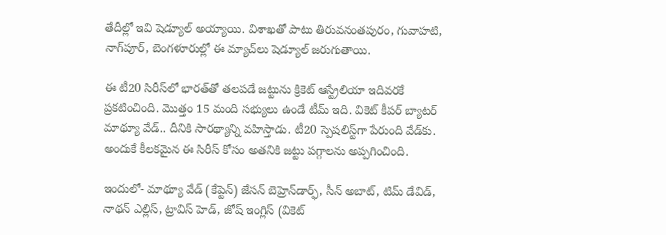తేదీల్లో ఇవి షెడ్యూల్ అయ్యాయి. విశాఖతో పాటు తిరువనంతపురం, గువాహటి, నాగ్‌పూర్, బెంగళూరుల్లో ఈ మ్యాచ్‌లు షెడ్యూల్ జరుగుతాయి.

ఈ టీ20 సిరీస్‌లో భారత్‌తో తలపడే జట్టును క్రికెట్ ఆస్ట్రేలియా ఇదివరకే ప్రకటించింది. మొత్తం 15 మంది సభ్యులు ఉండే టీమ్ ఇది. వికెట్ కీపర్ బ్యాటర్ మాథ్యూ వేడ్.. దీనికి సారథ్యాన్ని వహిస్తాడు. టీ20 స్పెషలిస్ట్‌గా పేరుంది వేడ్‌కు. అందుకే కీలకమైన ఈ సిరీస్ కోసం అతనికి జట్టు పగ్గాలను అప్పగించింది.

ఇందులో- మాథ్యూ వేడ్ (కేప్టెన్) జేసన్ బెహ్రెన్‌డార్ఫ్, సీన్ అబాట్, టిమ్ డేవిడ్, నాథన్ ఎల్లిస్, ట్రావిస్ హెడ్, జోష్ ఇంగ్లిస్ (వికెట్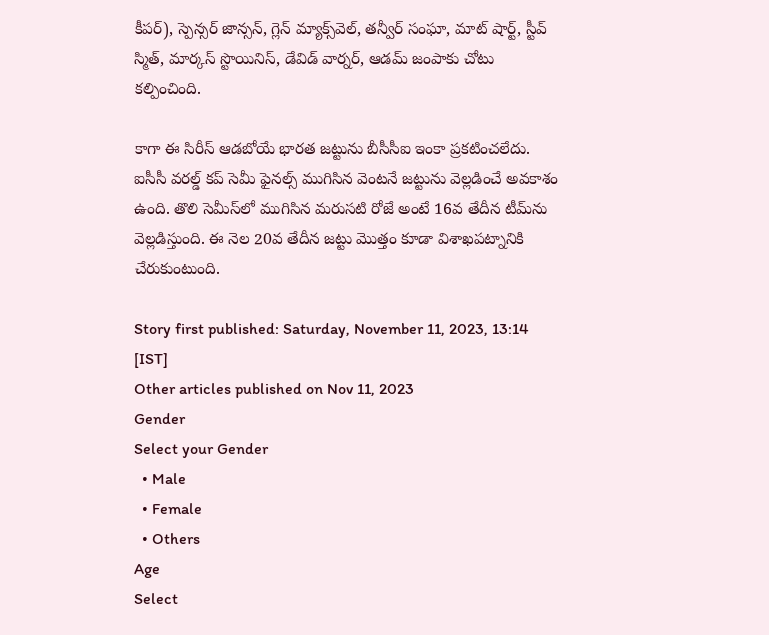కీపర్), స్పెన్సర్ జాన్సన్, గ్లెన్ మ్యాక్స్‌వెల్, తన్వీర్ సంఘా, మాట్ షార్ట్, స్టీవ్ స్మిత్, మార్కస్ స్టొయినిస్, డేవిడ్ వార్నర్, ఆడమ్ జంపాకు చోటు కల్పించింది.

కాగా ఈ సిరీస్ ఆడబోయే భారత జట్టును బీసీసీఐ ఇంకా ప్రకటించలేదు. ఐసీసీ వరల్డ్ కప్ సెమీ ఫైనల్స్ ముగిసిన వెంటనే జట్టును వెల్లడించే అవకాశం ఉంది. తొలి సెమీస్‌లో ముగిసిన మరుసటి రోజే అంటే 16వ తేదీన టీమ్‌ను వెల్లడిస్తుంది. ఈ నెల 20వ తేదీన జట్టు మొత్తం కూడా విశాఖపట్నానికి చేరుకుంటుంది.

Story first published: Saturday, November 11, 2023, 13:14 [IST]
Other articles published on Nov 11, 2023
Gender
Select your Gender
  • Male
  • Female
  • Others
Age
Select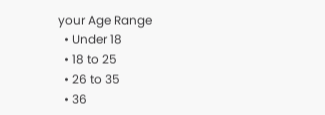your Age Range
  • Under 18
  • 18 to 25
  • 26 to 35
  • 36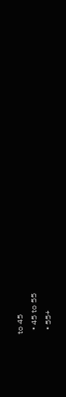to 45
  • 45 to 55
  • 55+